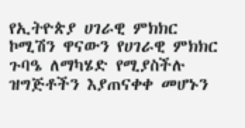የኢትዮጵያ ሀገራዊ ምክክር ኮሚሽን ዋናውን የሀገራዊ ምክክር ጉባዔ ለማካሄድ የሚያስችሉ ዝግጅቶችን እያጠናቀቀ መሆኑን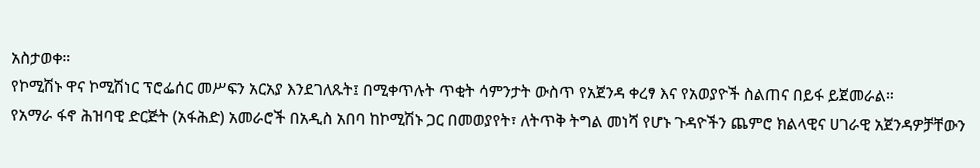አስታወቀ።
የኮሚሽኑ ዋና ኮሚሽነር ፕሮፌሰር መሥፍን አርአያ እንደገለጹት፤ በሚቀጥሉት ጥቂት ሳምንታት ውስጥ የአጀንዳ ቀረፃ እና የአወያዮች ስልጠና በይፋ ይጀመራል።
የአማራ ፋኖ ሕዝባዊ ድርጅት (አፋሕድ) አመራሮች በአዲስ አበባ ከኮሚሽኑ ጋር በመወያየት፣ ለትጥቅ ትግል መነሻ የሆኑ ጉዳዮችን ጨምሮ ክልላዊና ሀገራዊ አጀንዳዎቻቸውን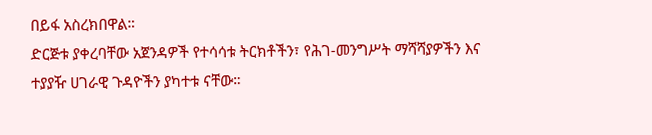በይፋ አስረክበዋል።
ድርጅቱ ያቀረባቸው አጀንዳዎች የተሳሳቱ ትርክቶችን፣ የሕገ-መንግሥት ማሻሻያዎችን እና ተያያዥ ሀገራዊ ጉዳዮችን ያካተቱ ናቸው።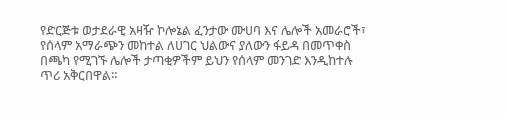የድርጅቱ ወታደራዊ አዛዥ ኮሎኔል ፈንታው ሙሀባ እና ሌሎች አመራሮች፣ የሰላም አማራጭን መከተል ለሀገር ህልውና ያለውን ፋይዳ በመጥቀስ በጫካ የሚገኙ ሌሎች ታጣቂዎችም ይህን የሰላም መንገድ እንዲከተሉ ጥሪ አቅርበዋል።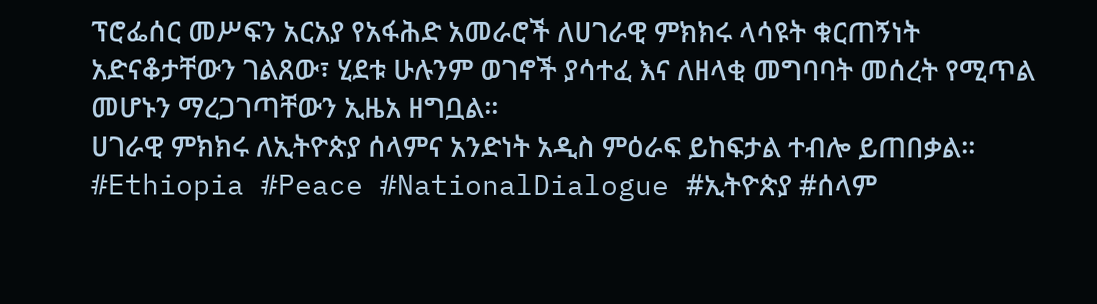ፕሮፌሰር መሥፍን አርአያ የአፋሕድ አመራሮች ለሀገራዊ ምክክሩ ላሳዩት ቁርጠኝነት አድናቆታቸውን ገልጸው፣ ሂደቱ ሁሉንም ወገኖች ያሳተፈ እና ለዘላቂ መግባባት መሰረት የሚጥል መሆኑን ማረጋገጣቸውን ኢዜአ ዘግቧል።
ሀገራዊ ምክክሩ ለኢትዮጵያ ሰላምና አንድነት አዲስ ምዕራፍ ይከፍታል ተብሎ ይጠበቃል።
#Ethiopia #Peace #NationalDialogue #ኢትዮጵያ #ሰላም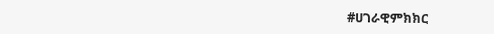#ሀገራዊምክክር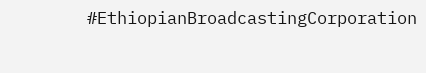#EthiopianBroadcastingCorporation